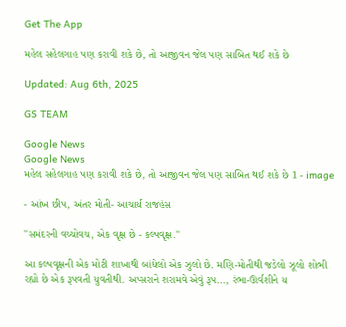Get The App

મહેલ સહેલગાહ પણ કરાવી શકે છે, તો આજીવન જેલ પણ સાબિત થઈ શકે છે

Updated: Aug 6th, 2025

GS TEAM

Google News
Google News
મહેલ સહેલગાહ પણ કરાવી શકે છે, તો આજીવન જેલ પણ સાબિત થઈ શકે છે 1 - image

- આંખ છીપ, અંતર મોતી- આચાર્ય રાજહંસ

''સમંદરની વચ્ચોવચ, એક વૃક્ષ છે - કલ્પવૃક્ષ.''

આ કલ્પવૃક્ષની એક મોટી શાખાથી બાંધેલો એક ઝુલો છે. મણિ-મોતીથી જડેલો ઝૂલો શોભી રહ્યો છે એક રૂપવતી યુવતીથી. અપ્સરાને શરામવે એવું રૂપ..., રંભા-ઊર્વશીને ય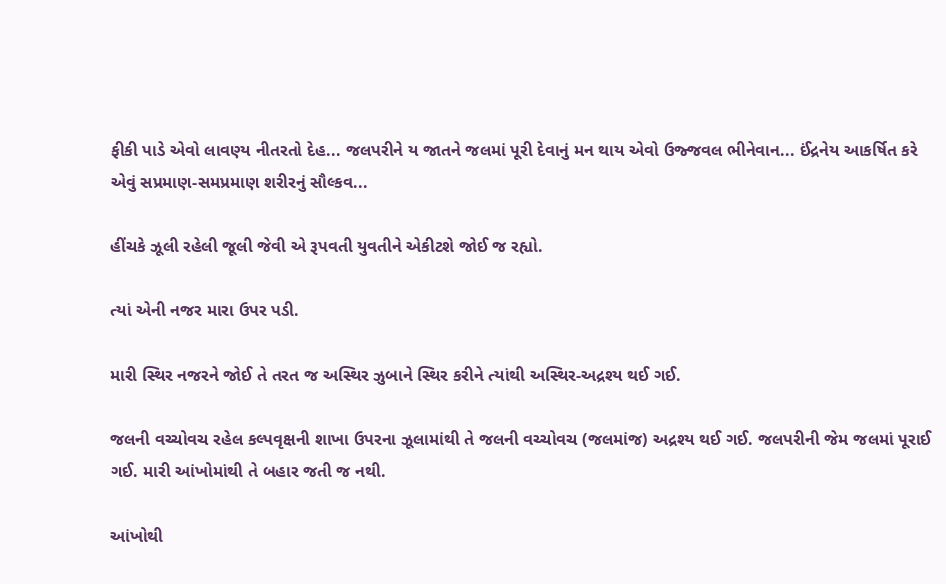ફીકી પાડે એવો લાવણ્ય નીતરતો દેહ... જલપરીને ય જાતને જલમાં પૂરી દેવાનું મન થાય એવો ઉજ્જવલ ભીનેવાન... ઈંદ્રનેય આકર્ષિત કરે એવું સપ્રમાણ-સમપ્રમાણ શરીરનું સૌલ્કવ...

હીંચકે ઝૂલી રહેલી જૂલી જેવી એ રૂપવતી યુવતીને એકીટશે જોઈ જ રહ્યો.

ત્યાં એની નજર મારા ઉપર પડી.

મારી સ્થિર નજરને જોઈ તે તરત જ અસ્થિર ઝુબાને સ્થિર કરીને ત્યાંથી અસ્થિર-અદ્રશ્ય થઈ ગઈ.

જલની વચ્ચોવચ રહેલ કલ્પવૃક્ષની શાખા ઉપરના ઝૂલામાંથી તે જલની વચ્ચોવચ (જલમાંજ) અદ્રશ્ય થઈ ગઈ. જલપરીની જેમ જલમાં પૂરાઈ ગઈ. મારી આંખોમાંથી તે બહાર જતી જ નથી.

આંખોથી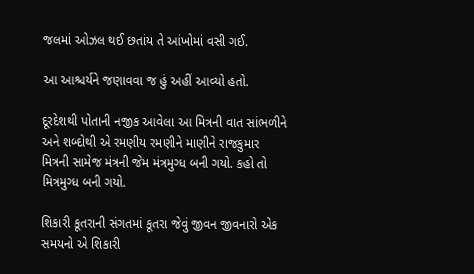જલમાં ઓઝલ થઈ છતાંય તે આંખોમાં વસી ગઈ.

આ આશ્ચર્યને જણાવવા જ હું અહીં આવ્યો હતો.

દૂરદેશથી પોતાની નજીક આવેલા આ મિત્રની વાત સાંભળીને અને શબ્દોથી એ રમણીય રમણીને માણીને રાજકુમાર મિત્રની સામેજ મંત્રની જેમ મંત્રમુગ્ધ બની ગયો. કહો તો મિત્રમુગ્ધ બની ગયો.

શિકારી કૂતરાની સંગતમાં કૂતરા જેવું જીવન જીવનારો એક સમયનો એ શિકારી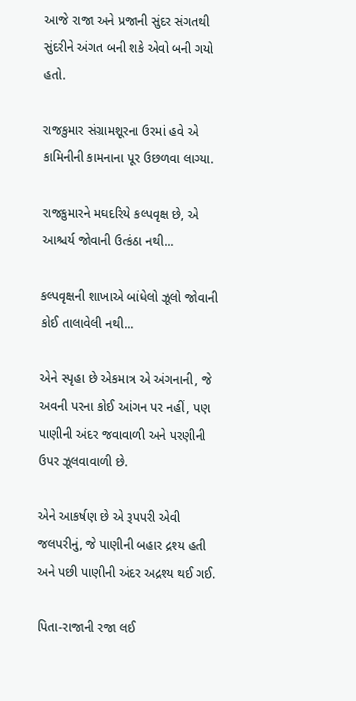આજે રાજા અને પ્રજાની સુંદર સંગતથી સુંદરીને અંગત બની શકે એવો બની ગયો હતો.

રાજકુમાર સંગ્રામશૂરના ઉરમાં હવે એ કામિનીની કામનાના પૂર ઉછળવા લાગ્યા.

રાજકુમારને મઘદરિયે કલ્પવૃક્ષ છે, એ આશ્ચર્ય જોવાની ઉત્કંઠા નથી...

કલ્પવૃક્ષની શાખાએ બાંધેલો ઝૂલો જોવાની કોઈ તાલાવેલી નથી...

એને સ્પૃહા છે એકમાત્ર એ અંગનાની, જે અવની પરના કોઈ આંગન પર નહીં, પણ પાણીની અંદર જવાવાળી અને પરણીની ઉપર ઝૂલવાવાળી છે.

એને આકર્ષણ છે એ રૂપપરી એવી જલપરીનું, જે પાણીની બહાર દ્રશ્ય હતી અને પછી પાણીની અંદર અદ્રશ્ય થઈ ગઈ.

પિતા-રાજાની રજા લઈ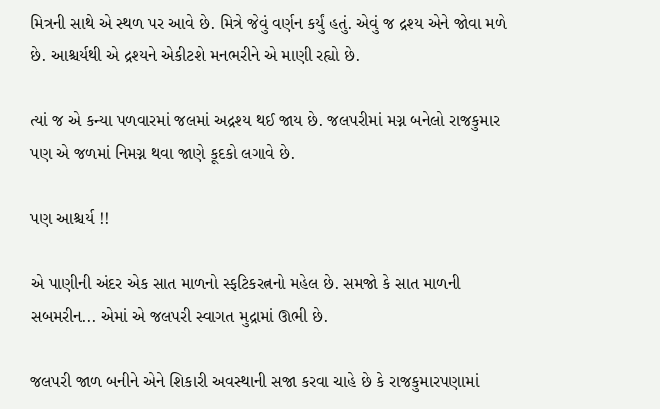મિત્રની સાથે એ સ્થળ પર આવે છે. મિત્રે જેવું વર્ણન કર્યું હતું. એવું જ દ્રશ્ય એને જોવા મળે છે. આશ્ચર્યથી એ દ્રશ્યને એકીટશે મનભરીને એ માણી રહ્યો છે.

ત્યાં જ એ કન્યા પળવારમાં જલમાં અદ્રશ્ય થઈ જાય છે. જલપરીમાં મગ્ન બનેલો રાજકુમાર પણ એ જળમાં નિમગ્ન થવા જાણે કૂદકો લગાવે છે.

પણ આશ્ચર્ય !!

એ પાણીની અંદર એક સાત માળનો સ્ફટિકરત્નનો મહેલ છે. સમજો કે સાત માળની સબમરીન... એમાં એ જલપરી સ્વાગત મુદ્રામાં ઊભી છે.

જલપરી જાળ બનીને એને શિકારી અવસ્થાની સજા કરવા ચાહે છે કે રાજકુમારપણામાં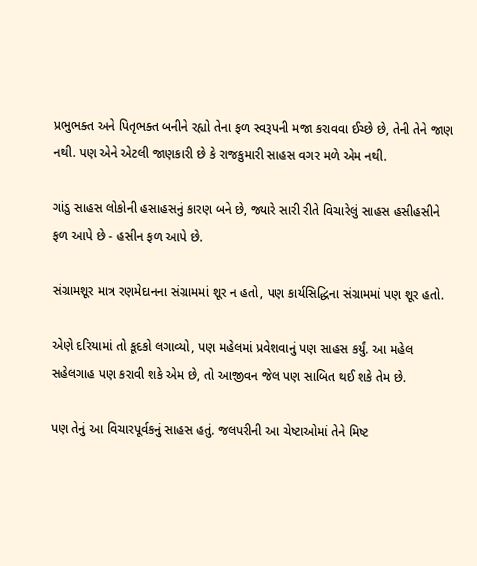પ્રભુભક્ત અને પિતૃભક્ત બનીને રહ્યો તેના ફળ સ્વરૂપની મજા કરાવવા ઈચ્છે છે, તેની તેને જાણ નથી. પણ એને એટલી જાણકારી છે કે રાજકુમારી સાહસ વગર મળે એમ નથી.

ગાંડુ સાહસ લોકોની હસાહસનું કારણ બને છે, જ્યારે સારી રીતે વિચારેલું સાહસ હસીહસીને ફળ આપે છે - હસીન ફળ આપે છે.

સંગ્રામશૂર માત્ર રણમેદાનના સંગ્રામમાં શૂર ન હતો, પણ કાર્યસિદ્ધિના સંગ્રામમાં પણ શૂર હતો.

એણે દરિયામાં તો કૂદકો લગાવ્યો, પણ મહેલમાં પ્રવેશવાનું પણ સાહસ કર્યું. આ મહેલ સહેલગાહ પણ કરાવી શકે એમ છે, તો આજીવન જેલ પણ સાબિત થઈ શકે તેમ છે.

પણ તેનું આ વિચારપૂર્વકનું સાહસ હતું. જલપરીની આ ચેષ્ટાઓમાં તેને મિષ્ટ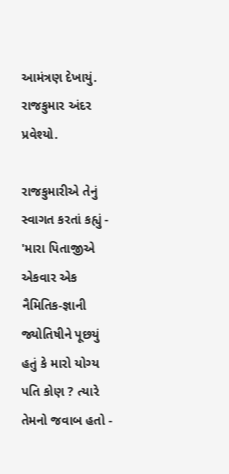આમંત્રણ દેખાયું. રાજકુમાર અંદર પ્રવેશ્યો.

રાજકુમારીએ તેનું સ્વાગત કરતાં કહ્યું - 'મારા પિતાજીએ એકવાર એક નૈમિતિક-જ્ઞાની જ્યોતિષીને પૂછયું હતું કે મારો યોગ્ય પતિ કોણ ? ત્યારે તેમનો જવાબ હતો -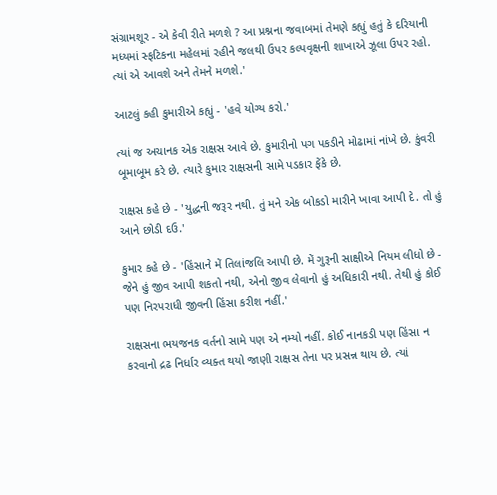સંગ્રામશૂર - એ કેવી રીતે મળશે ? આ પ્રશ્નના જવાબમાં તેમણે કહ્યું હતું કે દરિયાની મધ્યમાં સ્ફટિકના મહેલમાં રહીને જલથી ઉપર કલ્પવૃક્ષની શાખાએ ઝૂલા ઉપર રહો. ત્યાં એ આવશે અને તેમને મળશે.'

આટલું કહી કુમારીએ કહ્યું - 'હવે યોગ્ય કરો.'

ત્યાં જ અચાનક એક રાક્ષસ આવે છે. કુમારીનો પગ પકડીને મોઢામાં નાંખે છે. કુંવરી બૂમાબૂમ કરે છે. ત્યારે કુમાર રાક્ષસની સામે પડકાર ફેંકે છે.

રાક્ષસ કહે છે - 'યુદ્ધની જરૂર નથી. તું મને એક બોકડો મારીને ખાવા આપી દે. તો હું આને છોડી દઉ.'

કુમાર કહે છે - 'હિંસાને મેં તિલાંજલિ આપી છે. મેં ગુરૂની સાક્ષીએ નિયમ લીધો છે - જેને હું જીવ આપી શકતો નથી, એનો જીવ લેવાનો હું અધિકારી નથી. તેથી હું કોઈ પણ નિરપરાધી જીવની હિંસા કરીશ નહીં.'

રાક્ષસના ભયજનક વર્તનો સામે પણ એ નમ્યો નહીં. કોઈ નાનકડી પણ હિંસા ન કરવાનો દ્રઢ નિર્ધાર વ્યક્ત થયો જાણી રાક્ષસ તેના પર પ્રસન્ન થાય છે. ત્યાં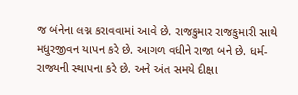જ બંનેના લગ્ન કરાવવામાં આવે છે. રાજકુમાર રાજકુમારી સાથે મધુરજીવન યાપન કરે છે. આગળ વધીને રાજા બને છે. ધર્મ-રાજ્યની સ્થાપના કરે છે. અને અંત સમયે દીક્ષા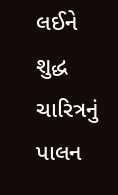લઈને શુદ્ધ ચારિત્રનું પાલન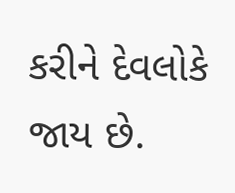કરીને દેવલોકે જાય છે.